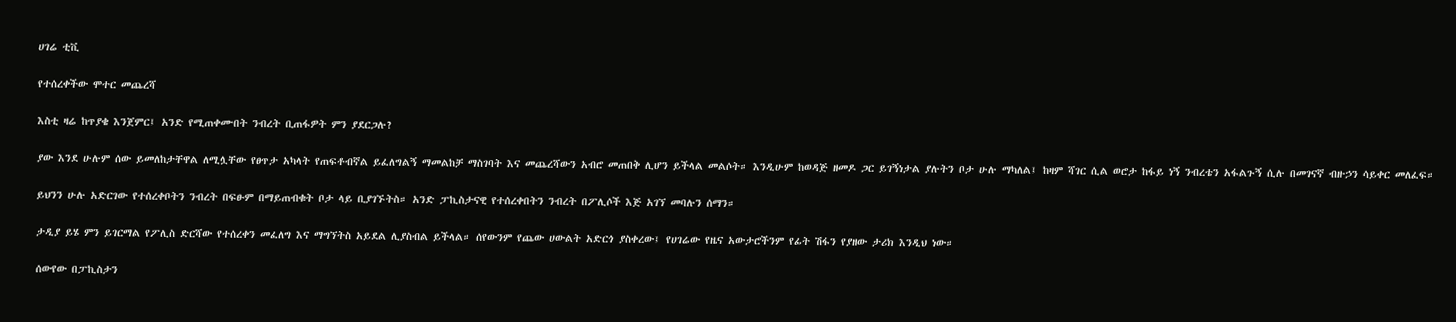ሀገሬ ቲቪ

የተሰረቀችው ሞተር መጨረሻ

እስቲ ዛሬ ከጥያቄ እንጀምር፤ አንድ የሚጠቀሙበት ንብረት ቢጠፋዎት ምን ያደርጋሉ?

ያው እንደ ሁሉም ሰው ይመለከታቸዋል ለሚሏቸው የፀጥታ አካላት የጠፍቶብኛል ይፈለግልኝ ማመልከቻ ማስገባት እና መጨረሻውን አብሮ መጠበቅ ሊሆን ይችላል መልሶት። እንዲሁም ከወዳጅ ዘመዶ ጋር ይገኝነታል ያሉትን ቦታ ሁሉ ማካለል፤ ከዛም ሻገር ሲል ወሮታ ከፋይ ነኝ ንብረቴን አፋልጉኝ ሲሉ በመገናኛ ብዙኃን ሳይቀር መለፈፍ።

ይህንን ሁሉ አድርገው የተሰረቀቦትን ንብረት በፍፁም በማይጠብቁት ቦታ ላይ ቢያገኙትስ። አንድ ፓኪስታናዊ የተሰረቀበትን ንብረት በፖሊሶች እጅ አገኘ መባሉን ሰማን።

ታዲያ ይሄ ምን ይገርማል የፖሊስ ድርሻው የተሰረቀን መፈለግ እና ማግኘትስ አይደል ሊያስብል ይችላል። ሰየውንም የጨው ሀውልት አድርጎ ያስቀረው፤ የሀገሬው የዜና አውታሮችንም የፊት ሽፋን የያዘው ታሪክ እንዲህ ነው።

ሰውየው በፓኪስታን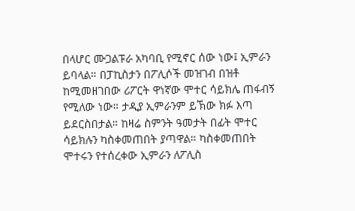በላሆር ሙጋልፑራ አካባቢ የሚኖር ሰው ነው፤ ኢምራን ይባላል። በፓኪስታን በፖሊሶች መዝገብ በዝቶ ከሚመዘገበው ሪፖርት ዋነኛው ሞተር ሳይክሌ ጠፋብኝ የሚለው ነው። ታዲያ ኢምራንም ይኽው ክፉ እጣ ይደርስበታል። ከዛሬ ስምንት ዓመታት በፊት ሞተር ሳይክሉን ካስቀመጠበት ያጣዋል። ካስቀመጠበት ሞተሩን የተሰረቀው ኢምራን ለፖሊስ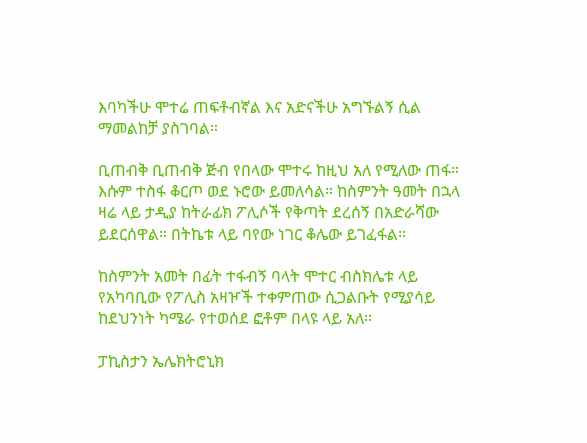እባካችሁ ሞተሬ ጠፍቶብኛል እና አድናችሁ አግኙልኝ ሲል ማመልከቻ ያስገባል።

ቢጠብቅ ቢጠብቅ ጅብ የበላው ሞተሩ ከዚህ አለ የሚለው ጠፋ። እሱም ተስፋ ቆርጦ ወደ ኑሮው ይመለሳል። ከስምንት ዓመት በኋላ ዛሬ ላይ ታዲያ ከትራፊክ ፖሊሶች የቅጣት ደረሰኝ በአድራሻው ይደርሰዋል። በትኬቱ ላይ ባየው ነገር ቆሌው ይገፈፋል።

ከስምንት አመት በፊት ተፋብኝ ባላት ሞተር ብስክሌቱ ላይ የአካባቢው የፖሊስ አዛዦች ተቀምጠው ሲጋልቡት የሚያሳይ ከደህንነት ካሜራ የተወሰደ ፎቶም በላዩ ላይ አለ።

ፓኪስታን ኤሌክትሮኒክ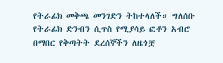የትራፊክ መቅጫ መንገድን ትከተላለች። ግለሰቡ የትራፊክ ድንብን ሲጥስ የሚያሳይ ፎቶን አብሮ በማበር የቅጣትት ደረሰኞችን ለዜጎቿ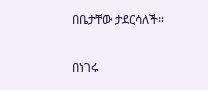በቤታቸው ታደርሳለች።

በነገሩ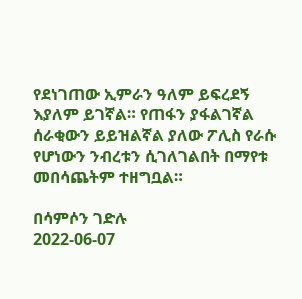የደነገጠው ኢምራን ዓለም ይፍረደኝ እያለም ይገኛል። የጠፋን ያፋልገኛል ሰራቂውን ይይዝልኛል ያለው ፖሊስ የራሱ የሆነውን ንብረቱን ሲገለገልበት በማየቱ መበሳጨትም ተዘግቧል።

በሳምሶን ገድሉ
2022-06-07